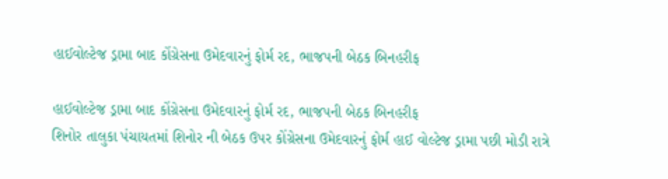હાઈવોલ્ટેજ ડ્રામા બાદ કોંગ્રેસના ઉમેદવારનું ફોર્મ રદ, ભાજપની બેઠક બિનહરીફ

હાઈવોલ્ટેજ ડ્રામા બાદ કોંગ્રેસના ઉમેદવારનું ફોર્મ રદ, ભાજપની બેઠક બિનહરીફ
શિનોર તાલુકા પંચાયતમાં શિનોર ની બેઠક ઉપર કોંગ્રેસના ઉમેદવારનું ફોર્મ હાઈ વોલ્ટેજ ડ્રામા પછી મોડી રાત્રે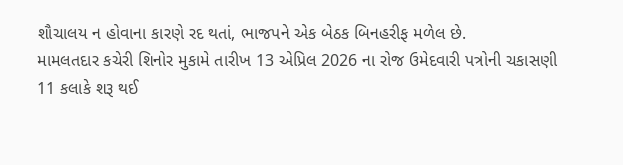શૌચાલય ન હોવાના કારણે રદ થતાં, ભાજપને એક બેઠક બિનહરીફ મળેલ છે.
મામલતદાર કચેરી શિનોર મુકામે તારીખ 13 એપ્રિલ 2026 ના રોજ ઉમેદવારી પત્રોની ચકાસણી 11 કલાકે શરૂ થઈ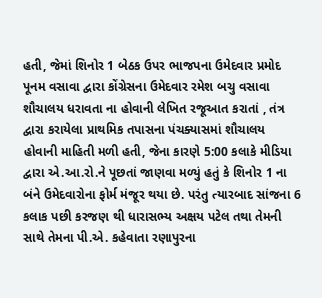હતી, જેમાં શિનોર 1 બેઠક ઉપર ભાજપના ઉમેદવાર પ્રમોદ પૂનમ વસાવા દ્વારા કોંગ્રેસના ઉમેદવાર રમેશ બચુ વસાવા શૌચાલય ધરાવતા ના હોવાની લેખિત રજૂઆત કરાતાં , તંત્ર દ્વારા કરાયેલા પ્રાથમિક તપાસના પંચક્યાસમાં શૌચાલય હોવાની માહિતી મળી હતી, જેના કારણે 5:00 કલાકે મીડિયા દ્વારા એ.આ.રો.ને પૂછતાં જાણવા મળ્યું હતું કે શિનોર 1 ના બંને ઉમેદવારોના ફોર્મ મંજૂર થયા છે. પરંતુ ત્યારબાદ સાંજના 6 કલાક પછી કરજણ થી ધારાસભ્ય અક્ષય પટેલ તથા તેમની સાથે તેમના પી.એ. કહેવાતા રણાપુરના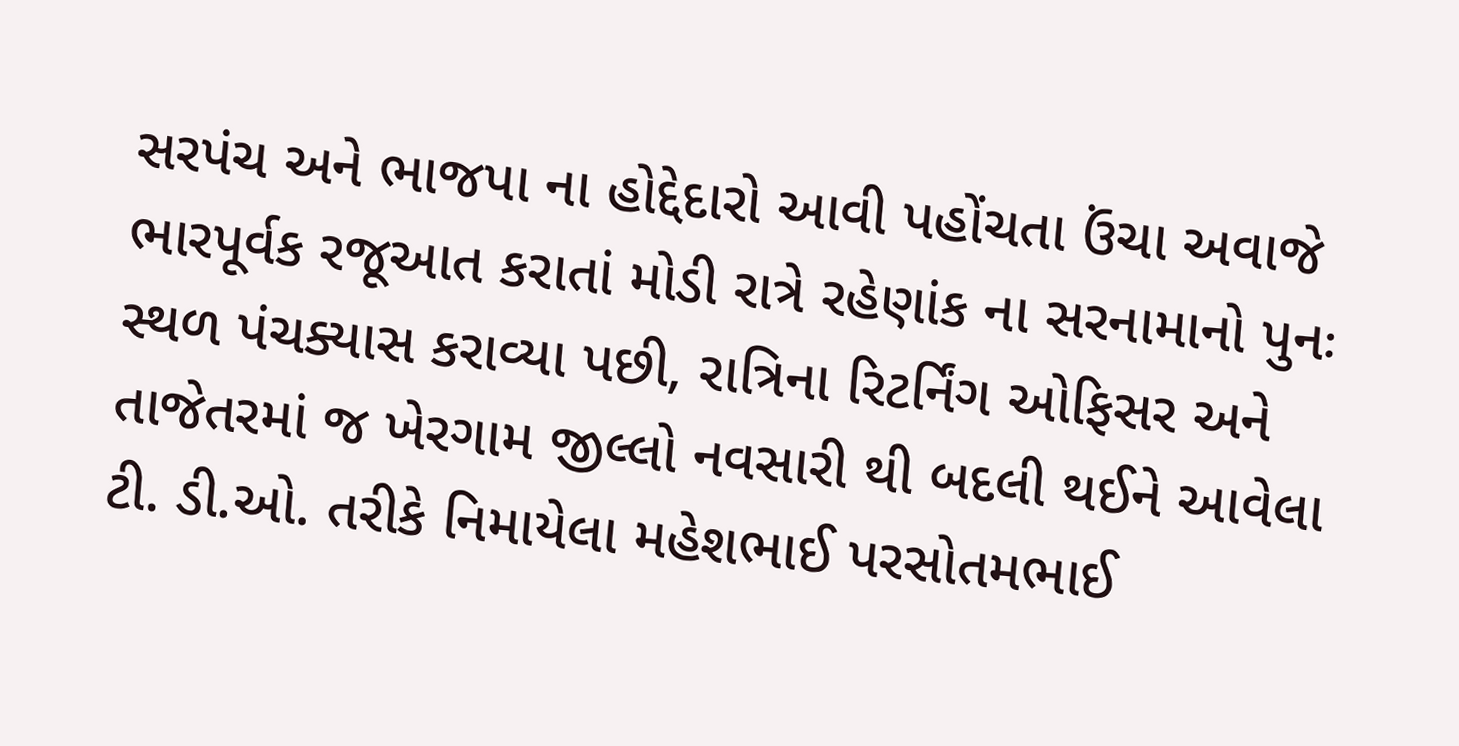સરપંચ અને ભાજપા ના હોદ્દેદારો આવી પહોંચતા ઉંચા અવાજે ભારપૂર્વક રજૂઆત કરાતાં મોડી રાત્રે રહેણાંક ના સરનામાનો પુનઃ સ્થળ પંચક્યાસ કરાવ્યા પછી, રાત્રિના રિટર્નિંગ ઓફિસર અને તાજેતરમાં જ ખેરગામ જીલ્લો નવસારી થી બદલી થઈને આવેલા ટી. ડી.ઓ. તરીકે નિમાયેલા મહેશભાઈ પરસોતમભાઈ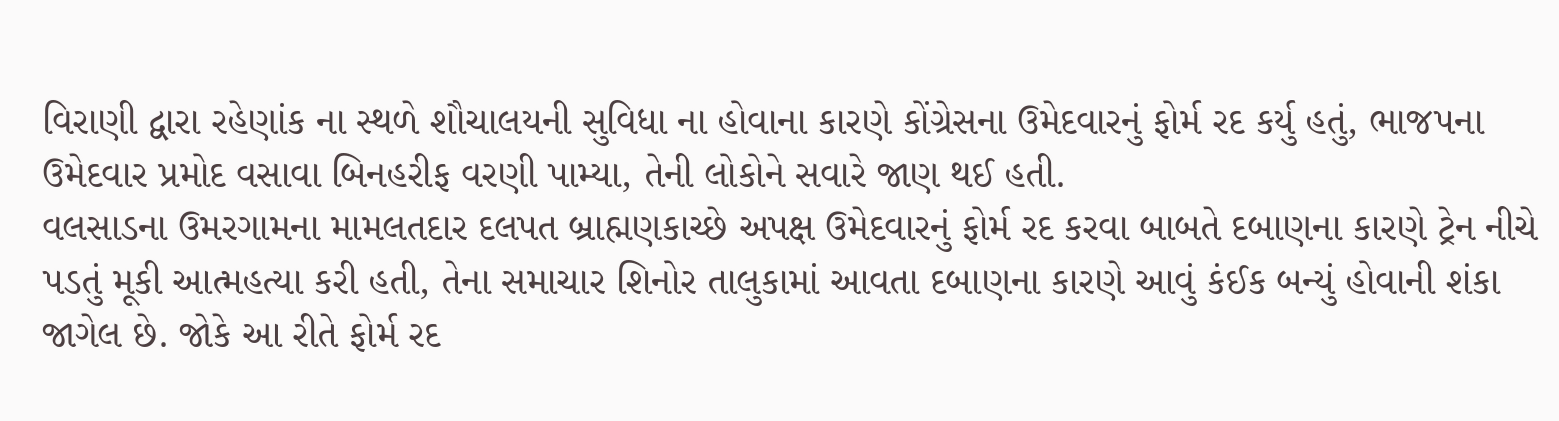વિરાણી દ્વારા રહેણાંક ના સ્થળે શૌચાલયની સુવિધા ના હોવાના કારણે કોંગ્રેસના ઉમેદવારનું ફોર્મ રદ કર્યુ હતું, ભાજપના ઉમેદવાર પ્રમોદ વસાવા બિનહરીફ વરણી પામ્યા, તેની લોકોને સવારે જાણ થઈ હતી.
વલસાડના ઉમરગામના મામલતદાર દલપત બ્રાહ્મણકાચ્છે અપક્ષ ઉમેદવારનું ફોર્મ રદ કરવા બાબતે દબાણના કારણે ટ્રેન નીચે પડતું મૂકી આત્મહત્યા કરી હતી, તેના સમાચાર શિનોર તાલુકામાં આવતા દબાણના કારણે આવું કંઈક બન્યું હોવાની શંકા જાગેલ છે. જોકે આ રીતે ફોર્મ રદ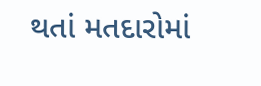થતાં મતદારોમાં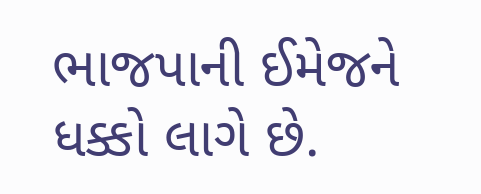ભાજપાની ઈમેજને ધક્કો લાગે છે.